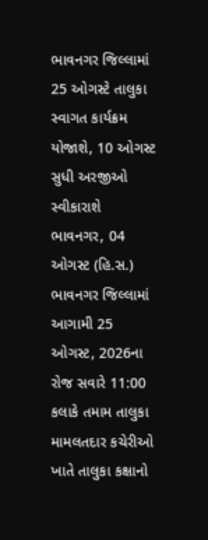ભાવનગર જિલ્લામાં 25 ઓગસ્ટે તાલુકા સ્વાગત કાર્યક્રમ યોજાશે, 10 ઓગસ્ટ સુધી અરજીઓ સ્વીકારાશે
ભાવનગર, 04 ઓગસ્ટ (હિ.સ.) ભાવનગર જિલ્લામાં આગામી 25 ઓગસ્ટ, 2026ના રોજ સવારે 11:00 કલાકે તમામ તાલુકા મામલતદાર કચેરીઓ ખાતે તાલુકા કક્ષાનો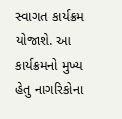સ્વાગત કાર્યક્રમ યોજાશે. આ કાર્યક્રમનો મુખ્ય હેતુ નાગરિકોના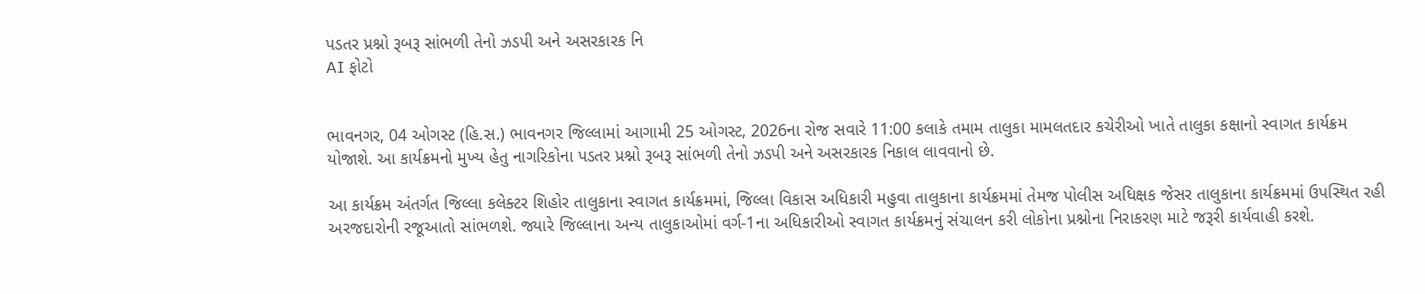પડતર પ્રશ્નો રૂબરૂ સાંભળી તેનો ઝડપી અને અસરકારક નિ
AI ફોટો


ભાવનગર, 04 ઓગસ્ટ (હિ.સ.) ભાવનગર જિલ્લામાં આગામી 25 ઓગસ્ટ, 2026ના રોજ સવારે 11:00 કલાકે તમામ તાલુકા મામલતદાર કચેરીઓ ખાતે તાલુકા કક્ષાનો સ્વાગત કાર્યક્રમ યોજાશે. આ કાર્યક્રમનો મુખ્ય હેતુ નાગરિકોના પડતર પ્રશ્નો રૂબરૂ સાંભળી તેનો ઝડપી અને અસરકારક નિકાલ લાવવાનો છે.

આ કાર્યક્રમ અંતર્ગત જિલ્લા કલેક્ટર શિહોર તાલુકાના સ્વાગત કાર્યક્રમમાં, જિલ્લા વિકાસ અધિકારી મહુવા તાલુકાના કાર્યક્રમમાં તેમજ પોલીસ અધિક્ષક જેસર તાલુકાના કાર્યક્રમમાં ઉપસ્થિત રહી અરજદારોની રજૂઆતો સાંભળશે. જ્યારે જિલ્લાના અન્ય તાલુકાઓમાં વર્ગ-1ના અધિકારીઓ સ્વાગત કાર્યક્રમનું સંચાલન કરી લોકોના પ્રશ્નોના નિરાકરણ માટે જરૂરી કાર્યવાહી કરશે.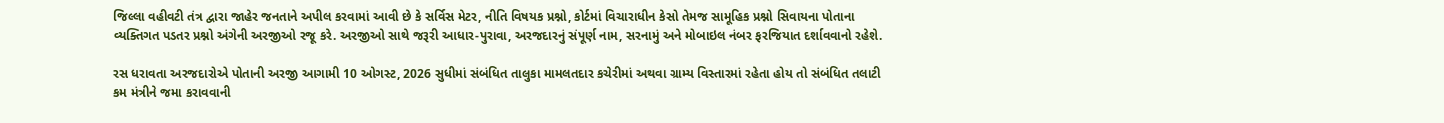જિલ્લા વહીવટી તંત્ર દ્વારા જાહેર જનતાને અપીલ કરવામાં આવી છે કે સર્વિસ મેટર, નીતિ વિષયક પ્રશ્નો, કોર્ટમાં વિચારાધીન કેસો તેમજ સામૂહિક પ્રશ્નો સિવાયના પોતાના વ્યક્તિગત પડતર પ્રશ્નો અંગેની અરજીઓ રજૂ કરે. અરજીઓ સાથે જરૂરી આધાર-પુરાવા, અરજદારનું સંપૂર્ણ નામ, સરનામું અને મોબાઇલ નંબર ફરજિયાત દર્શાવવાનો રહેશે.

રસ ધરાવતા અરજદારોએ પોતાની અરજી આગામી 10 ઓગસ્ટ, 2026 સુધીમાં સંબંધિત તાલુકા મામલતદાર કચેરીમાં અથવા ગ્રામ્ય વિસ્તારમાં રહેતા હોય તો સંબંધિત તલાટી કમ મંત્રીને જમા કરાવવાની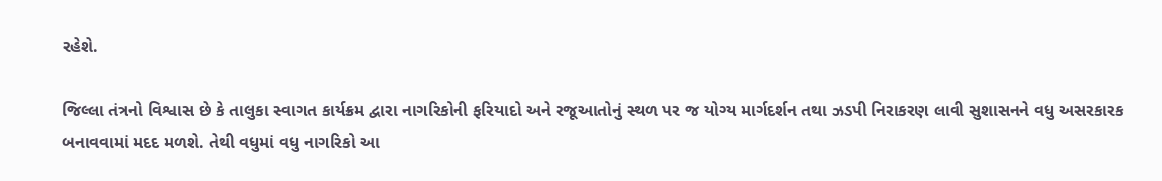રહેશે.

જિલ્લા તંત્રનો વિશ્વાસ છે કે તાલુકા સ્વાગત કાર્યક્રમ દ્વારા નાગરિકોની ફરિયાદો અને રજૂઆતોનું સ્થળ પર જ યોગ્ય માર્ગદર્શન તથા ઝડપી નિરાકરણ લાવી સુશાસનને વધુ અસરકારક બનાવવામાં મદદ મળશે. તેથી વધુમાં વધુ નાગરિકો આ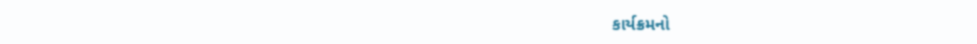કાર્યક્રમનો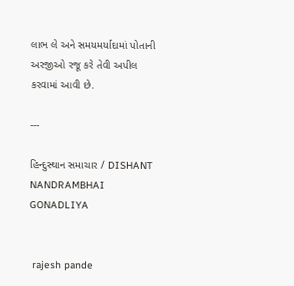લાભ લે અને સમયમર્યાદામાં પોતાની અરજીઓ રજૂ કરે તેવી અપીલ કરવામાં આવી છે.

---

હિન્દુસ્થાન સમાચાર / DISHANT NANDRAMBHAI GONADLIYA


 rajesh pande